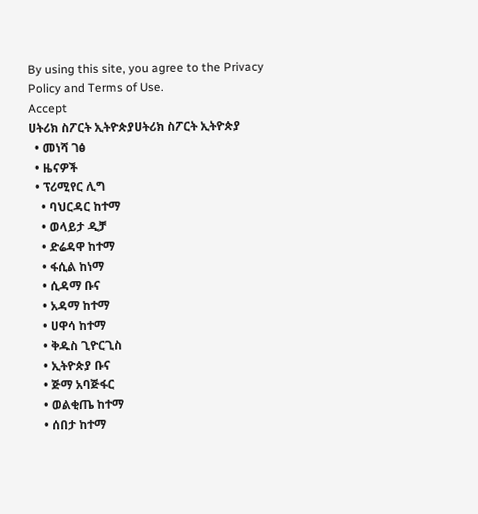By using this site, you agree to the Privacy Policy and Terms of Use.
Accept
ሀትሪክ ስፖርት ኢትዮጵያሀትሪክ ስፖርት ኢትዮጵያ
  • መነሻ ገፅ
  • ዜናዎች
  • ፕሪሚየር ሊግ
    • ባህርዳር ከተማ
    • ወላይታ ዲቻ
    • ድሬዳዋ ከተማ
    • ፋሲል ከነማ
    • ሲዳማ ቡና
    • አዳማ ከተማ
    • ሀዋሳ ከተማ
    • ቅዱስ ጊዮርጊስ
    • ኢትዮጵያ ቡና
    • ጅማ አባጅፋር
    • ወልቂጤ ከተማ
    • ሰበታ ከተማ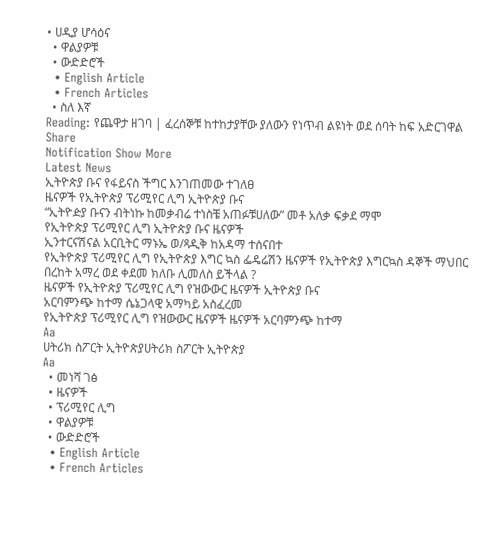• ሀዲያ ሆሳዕና
  • ዋልያዎቹ
  • ውድድሮች
  • English Article
  • French Articles
  • ስለ እኛ
Reading: የጨዋታ ዘገባ | ፈረሰኞቹ ከተከታያቸው ያለውን የነጥብ ልዩነት ወደ ሰባት ከፍ አድርገዋል
Share
Notification Show More
Latest News
ኢትዮጵያ ቡና የፋይናስ ችግር እንገጠመው ተገለፀ
ዜናዎች የኢትዮጵያ ፕሪሚየር ሊግ ኢትዮጵያ ቡና
“ኢትዮዽያ ቡናን ብትነኩ ከመቃብሬ ተነስቼ አጠፉቹሀለው” መቶ አለቃ ፍቃደ ማሞ
የኢትዮጵያ ፕሪሚየር ሊግ ኢትዮጵያ ቡና ዜናዎች
ኢንተርናሽናል አርቢትር ማኑኤ ወ/ጻዲቅ ከአዳማ ተሰናበተ
የኢትዮጵያ ፕሪሚየር ሊግ የኢትዮጵያ እግር ኳስ ፌዴሬሽን ዜናዎች የኢትዮጵያ እግርኳስ ዳኞች ማህበር
በረከት አማረ ወደ ቀደመ ክለቡ ሊመለስ ይችላል ?
ዜናዎች የኢትዮጵያ ፕሪሚየር ሊግ የዝውውር ዜናዎች ኢትዮጵያ ቡና
አርባምንጭ ከተማ ሴኔጋላዊ አማካይ አስፈረመ
የኢትዮጵያ ፕሪሚየር ሊግ የዝውውር ዜናዎች ዜናዎች አርባምንጭ ከተማ
Aa
ሀትሪክ ስፖርት ኢትዮጵያሀትሪክ ስፖርት ኢትዮጵያ
Aa
  • መነሻ ገፅ
  • ዜናዎች
  • ፕሪሚየር ሊግ
  • ዋልያዎቹ
  • ውድድሮች
  • English Article
  • French Articles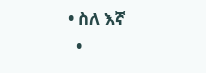• ስለ እኛ
  •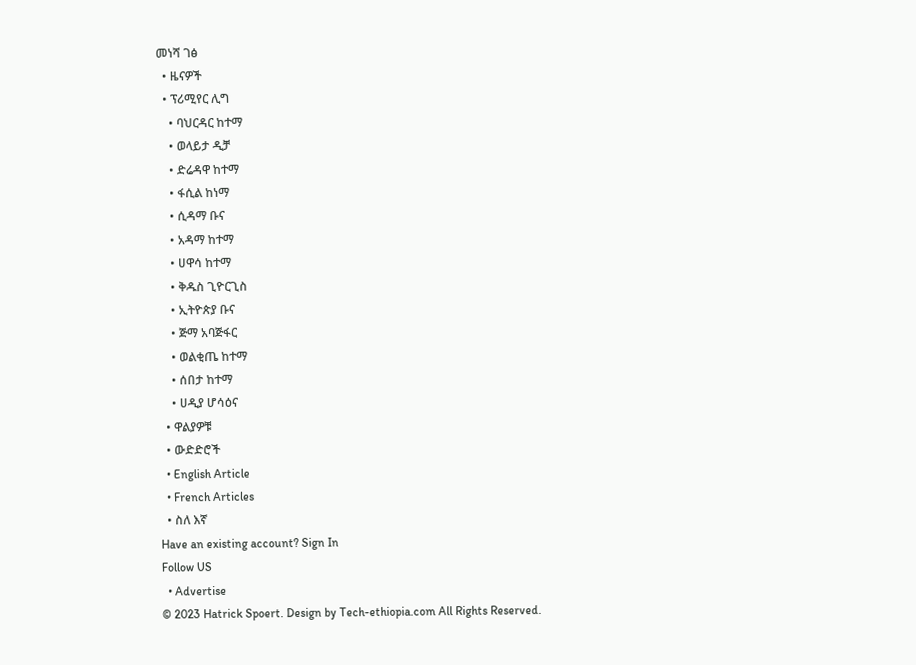መነሻ ገፅ
  • ዜናዎች
  • ፕሪሚየር ሊግ
    • ባህርዳር ከተማ
    • ወላይታ ዲቻ
    • ድሬዳዋ ከተማ
    • ፋሲል ከነማ
    • ሲዳማ ቡና
    • አዳማ ከተማ
    • ሀዋሳ ከተማ
    • ቅዱስ ጊዮርጊስ
    • ኢትዮጵያ ቡና
    • ጅማ አባጅፋር
    • ወልቂጤ ከተማ
    • ሰበታ ከተማ
    • ሀዲያ ሆሳዕና
  • ዋልያዎቹ
  • ውድድሮች
  • English Article
  • French Articles
  • ስለ እኛ
Have an existing account? Sign In
Follow US
  • Advertise
© 2023 Hatrick Spoert. Design by Tech-ethiopia.com All Rights Reserved.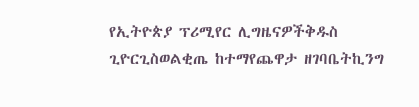የኢትዮጵያ ፕሪሚየር ሊግዜናዎችቅዱስ ጊዮርጊስወልቂጤ ከተማየጨዋታ ዘገባቤትኪንግ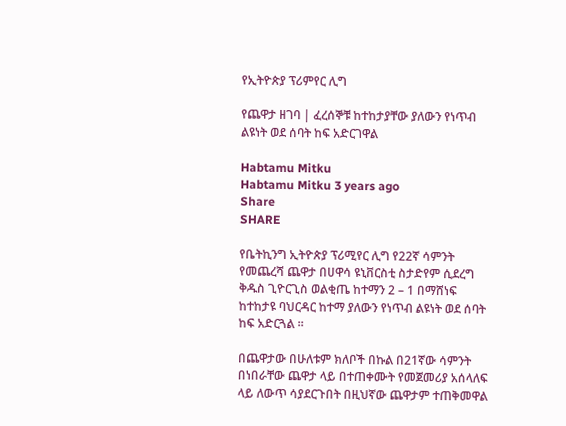የኢትዮጵያ ፕሪምየር ሊግ

የጨዋታ ዘገባ | ፈረሰኞቹ ከተከታያቸው ያለውን የነጥብ ልዩነት ወደ ሰባት ከፍ አድርገዋል

Habtamu Mitku
Habtamu Mitku 3 years ago
Share
SHARE

የቤትኪንግ ኢትዮጵያ ፕሪሚየር ሊግ የ22ኛ ሳምንት የመጨረሻ ጨዋታ በሀዋሳ ዩኒቨርስቲ ስታድየም ሲደረግ ቅዱስ ጊዮርጊስ ወልቂጤ ከተማን 2 – 1 በማሸነፍ ከተከታዩ ባህርዳር ከተማ ያለውን የነጥብ ልዩነት ወደ ሰባት ከፍ አድርጓል ።

በጨዋታው በሁለቱም ክለቦች በኩል በ21ኛው ሳምንት በነበራቸው ጨዋታ ላይ በተጠቀሙት የመጀመሪያ አሰላለፍ ላይ ለውጥ ሳያደርጉበት በዚህኛው ጨዋታም ተጠቅመዋል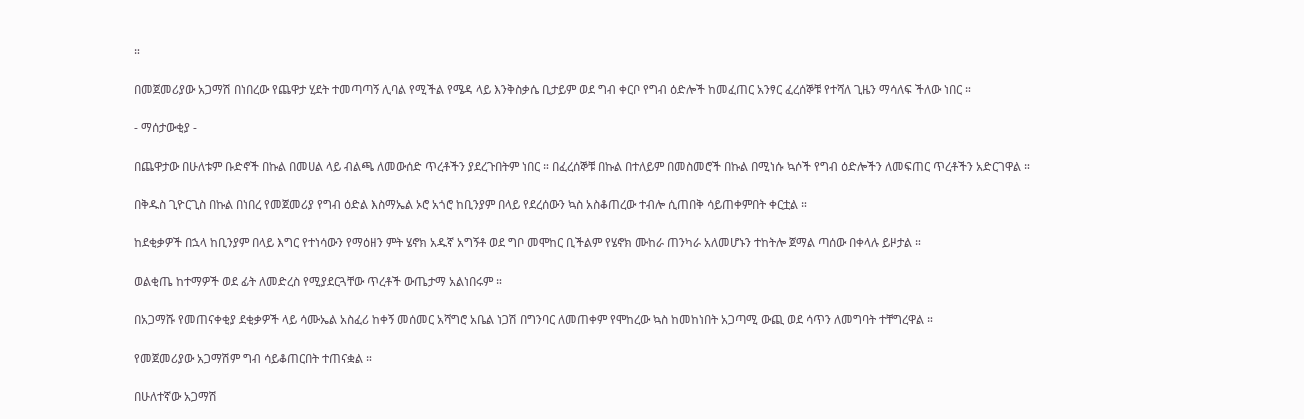።

በመጀመሪያው አጋማሽ በነበረው የጨዋታ ሂደት ተመጣጣኝ ሊባል የሚችል የሜዳ ላይ እንቅስቃሴ ቢታይም ወደ ግብ ቀርቦ የግብ ዕድሎች ከመፈጠር አንፃር ፈረሰኞቹ የተሻለ ጊዜን ማሳለፍ ችለው ነበር ።

- ማሰታውቂያ -

በጨዋታው በሁለቱም ቡድኖች በኩል በመሀል ላይ ብልጫ ለመውሰድ ጥረቶችን ያደረጉበትም ነበር ። በፈረሰኞቹ በኩል በተለይም በመስመሮች በኩል በሚነሱ ኳሶች የግብ ዕድሎችን ለመፍጠር ጥረቶችን አድርገዋል ።

በቅዱስ ጊዮርጊስ በኩል በነበረ የመጀመሪያ የግብ ዕድል እስማኤል ኦሮ አጎሮ ከቢንያም በላይ የደረሰውን ኳስ አስቆጠረው ተብሎ ሲጠበቅ ሳይጠቀምበት ቀርቷል ።

ከደቂቃዎች በኋላ ከቢንያም በላይ እግር የተነሳውን የማዕዘን ምት ሄኖክ አዱኛ አግኝቶ ወደ ግቦ መሞከር ቢችልም የሄኖክ ሙከራ ጠንካራ አለመሆኑን ተከትሎ ጀማል ጣሰው በቀላሉ ይዞታል ።

ወልቂጤ ከተማዎች ወደ ፊት ለመድረስ የሚያደርጓቸው ጥረቶች ውጤታማ አልነበሩም ።

በአጋማሹ የመጠናቀቂያ ደቂቃዎች ላይ ሳሙኤል አስፈሪ ከቀኝ መሰመር አሻግሮ አቤል ነጋሽ በግንባር ለመጠቀም የሞከረው ኳስ ከመከነበት አጋጣሚ ውጪ ወደ ሳጥን ለመግባት ተቸግረዋል ።

የመጀመሪያው አጋማሽም ግብ ሳይቆጠርበት ተጠናቋል ።

በሁለተኛው አጋማሽ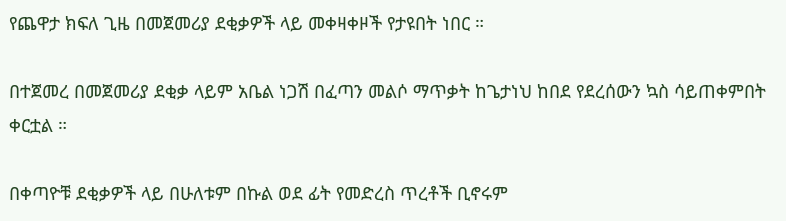የጨዋታ ክፍለ ጊዜ በመጀመሪያ ደቂቃዎች ላይ መቀዛቀዞች የታዩበት ነበር ።

በተጀመረ በመጀመሪያ ደቂቃ ላይም አቤል ነጋሽ በፈጣን መልሶ ማጥቃት ከጌታነህ ከበደ የደረሰውን ኳስ ሳይጠቀምበት ቀርቷል ።

በቀጣዮቹ ደቂቃዎች ላይ በሁለቱም በኩል ወደ ፊት የመድረስ ጥረቶች ቢኖሩም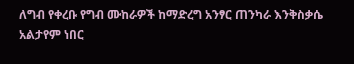ለግብ የቀረቡ የግብ ሙከራዎች ከማድረግ አንፃር ጠንካራ እንቅስቃሴ አልታየም ነበር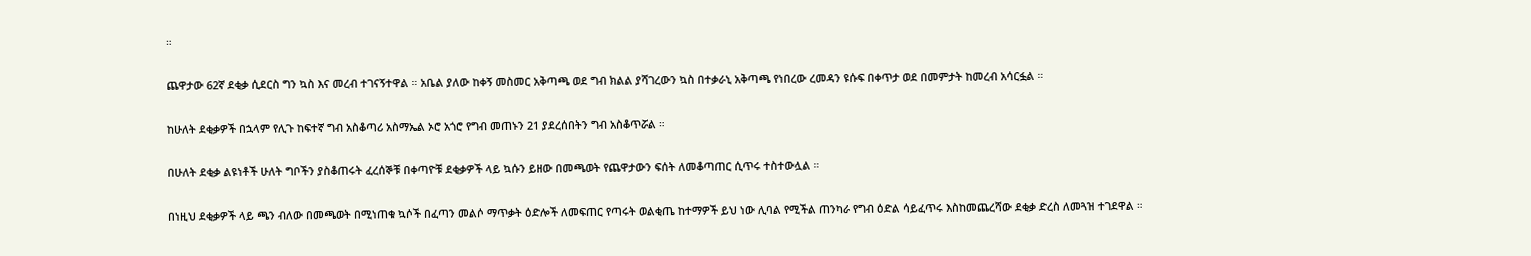።

ጨዋታው 62ኛ ደቂቃ ሲደርስ ግን ኳስ እና መረብ ተገናኝተዋል ። አቤል ያለው ከቀኝ መስመር አቅጣጫ ወደ ግብ ክልል ያሻገረውን ኳስ በተቃራኒ አቅጣጫ የነበረው ረመዳን ዩሱፍ በቀጥታ ወደ በመምታት ከመረብ አሳርፏል ።

ከሁለት ደቂቃዎች በኋላም የሊጉ ከፍተኛ ግብ አስቆጣሪ አስማኤል ኦሮ አጎሮ የግብ መጠኑን 21 ያደረሰበትን ግብ አስቆጥሯል ።

በሁለት ደቂቃ ልዩነቶች ሁለት ግቦችን ያስቆጠሩት ፈረሰኞቹ በቀጣዮቹ ደቂቃዎች ላይ ኳሱን ይዘው በመጫወት የጨዋታውን ፍሰት ለመቆጣጠር ሲጥሩ ተስተውሏል ።

በነዚህ ደቂቃዎች ላይ ጫን ብለው በመጫወት በሚነጠቁ ኳሶች በፈጣን መልሶ ማጥቃት ዕድሎች ለመፍጠር የጣሩት ወልቂጤ ከተማዎች ይህ ነው ሊባል የሚችል ጠንካራ የግብ ዕድል ሳይፈጥሩ እስከመጨረሻው ደቂቃ ድረስ ለመጓዝ ተገደዋል ።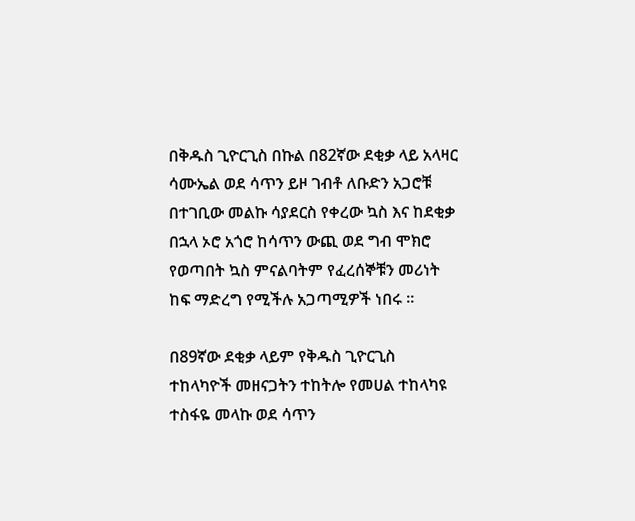በቅዱስ ጊዮርጊስ በኩል በ82ኛው ደቂቃ ላይ አላዛር ሳሙኤል ወደ ሳጥን ይዞ ገብቶ ለቡድን አጋሮቹ በተገቢው መልኩ ሳያደርስ የቀረው ኳስ እና ከደቂቃ በኋላ ኦሮ አጎሮ ከሳጥን ውጪ ወደ ግብ ሞክሮ የወጣበት ኳስ ምናልባትም የፈረሰኞቹን መሪነት ከፍ ማድረግ የሚችሉ አጋጣሚዎች ነበሩ ።

በ89ኛው ደቂቃ ላይም የቅዱስ ጊዮርጊስ ተከላካዮች መዘናጋትን ተከትሎ የመሀል ተከላካዩ ተስፋዬ መላኩ ወደ ሳጥን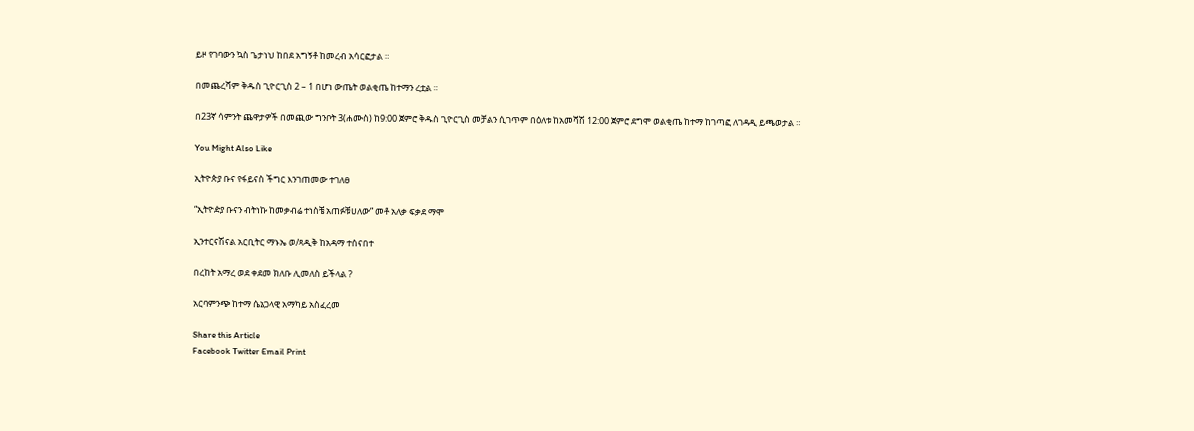ይዞ የገባውን ኳስ ጌታነህ ከበደ አግኝቶ ከመረብ አሳርፎታል ።

በመጨረሻም ቅዱስ ጊዮርጊስ 2 – 1 በሆነ ውጤት ወልቂጤ ከተማን ረቷል ።

በ23ኛ ሳምንት ጨዋታዎች በመጪው ግንቦት 3(ሐሙስ) ከ9:00 ጀምሮ ቅዱስ ጊዮርጊስ መቻልን ሲገጥም በዕለቱ ከአመሻሽ 12:00 ጀምሮ ደግሞ ወልቂጤ ከተማ ከገጣፎ ለገዳዲ ይጫወታል ።

You Might Also Like

ኢትዮጵያ ቡና የፋይናስ ችግር እንገጠመው ተገለፀ

“ኢትዮዽያ ቡናን ብትነኩ ከመቃብሬ ተነስቼ አጠፉቹሀለው” መቶ አለቃ ፍቃደ ማሞ

ኢንተርናሽናል አርቢትር ማኑኤ ወ/ጻዲቅ ከአዳማ ተሰናበተ

በረከት አማረ ወደ ቀደመ ክለቡ ሊመለስ ይችላል ?

አርባምንጭ ከተማ ሴኔጋላዊ አማካይ አስፈረመ

Share this Article
Facebook Twitter Email Print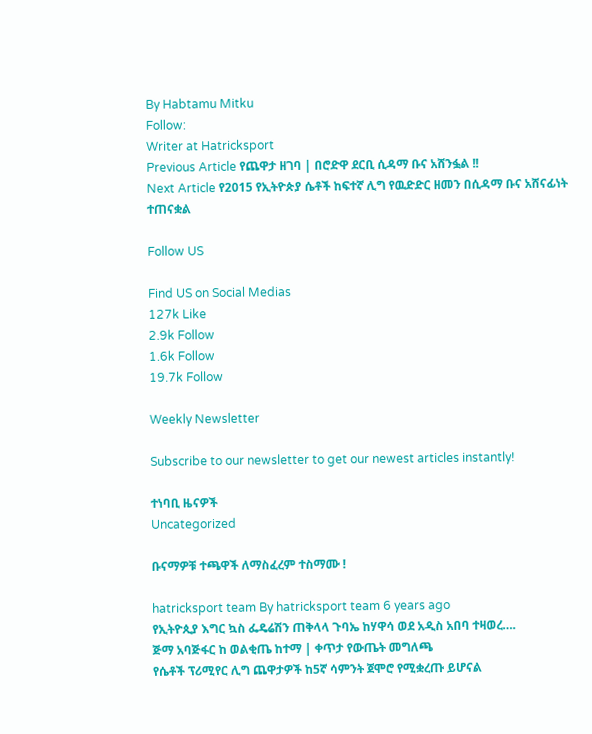By Habtamu Mitku
Follow:
Writer at Hatricksport
Previous Article የጨዋታ ዘገባ | በሮድዋ ደርቢ ሲዳማ ቡና አሸንፏል !!
Next Article የ2015 የኢትዮጵያ ሴቶች ከፍተኛ ሊግ የዉድድር ዘመን በሲዳማ ቡና አሸናፊነት ተጠናቋል

Follow US

Find US on Social Medias
127k Like
2.9k Follow
1.6k Follow
19.7k Follow

Weekly Newsletter

Subscribe to our newsletter to get our newest articles instantly!

ተነባቢ ዜናዎች
Uncategorized

ቡናማዎቹ ተጫዋች ለማስፈረም ተስማሙ !

hatricksport team By hatricksport team 6 years ago
የኢትዮጲያ እግር ኳስ ፌዴሬሽን ጠቅላላ ጉባኤ ከሃዋሳ ወደ አዲስ አበባ ተዛወረ….
ጅማ አባጅፋር ከ ወልቂጤ ከተማ | ቀጥታ የውጤት መግለጫ
የሴቶች ፕሪሚየር ሊግ ጨዋታዎች ከ5ኛ ሳምንት ጀሞሮ የሚቋረጡ ይሆናል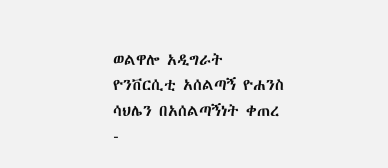ወልዋሎ አዲግራት ዮንቨርሲቲ አሰልጣኝ ዮሐንስ ሳህሌን በአሰልጣኝነት ቀጠረ
-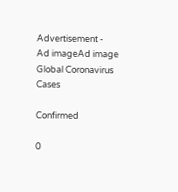Advertisement -
Ad imageAd image
Global Coronavirus Cases

Confirmed

0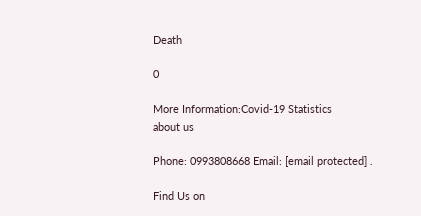Death

0

More Information:Covid-19 Statistics
about us

Phone: 0993808668 Email: [email protected] .

Find Us on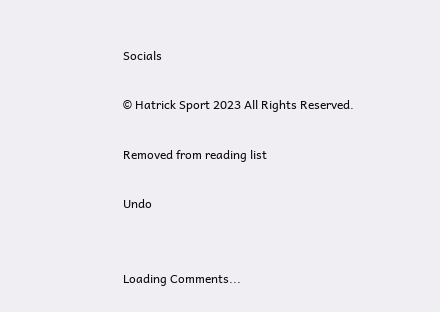Socials

© Hatrick Sport 2023 All Rights Reserved.

Removed from reading list

Undo


Loading Comments...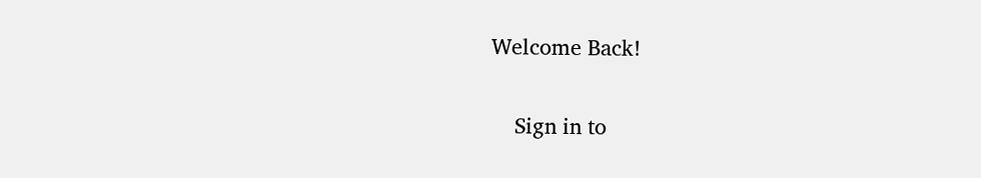Welcome Back!

    Sign in to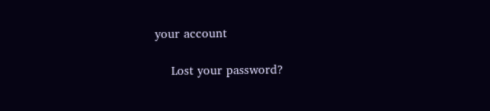your account

    Lost your password?